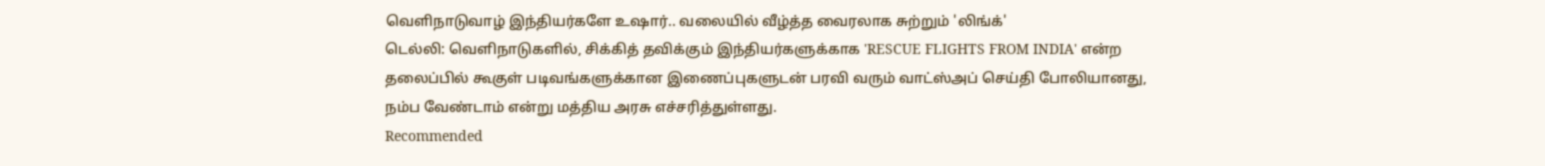வெளிநாடுவாழ் இந்தியர்களே உஷார்.. வலையில் வீழ்த்த வைரலாக சுற்றும் 'லிங்க்'
டெல்லி: வெளிநாடுகளில், சிக்கித் தவிக்கும் இந்தியர்களுக்காக 'RESCUE FLIGHTS FROM INDIA' என்ற தலைப்பில் கூகுள் படிவங்களுக்கான இணைப்புகளுடன் பரவி வரும் வாட்ஸ்அப் செய்தி போலியானது, நம்ப வேண்டாம் என்று மத்திய அரசு எச்சரித்துள்ளது.
Recommended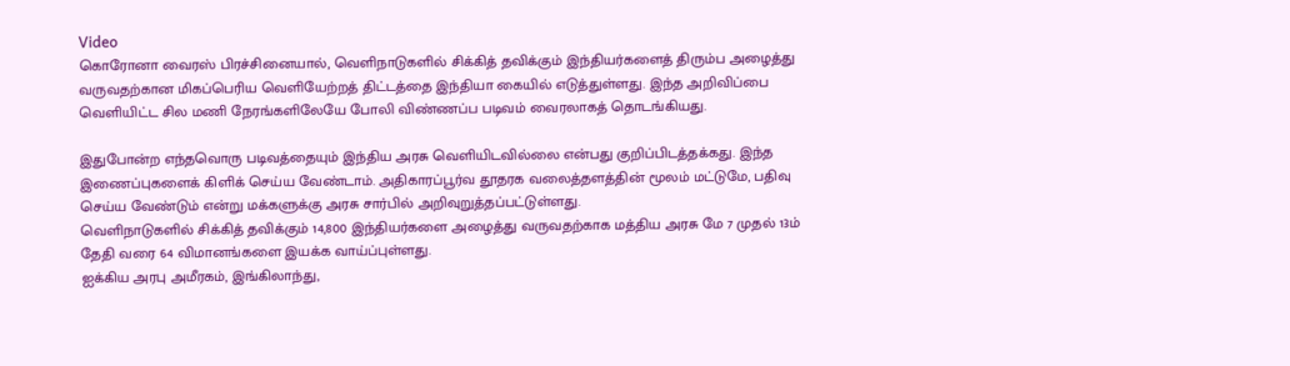Video
கொரோனா வைரஸ் பிரச்சினையால், வெளிநாடுகளில் சிக்கித் தவிக்கும் இந்தியர்களைத் திரும்ப அழைத்து வருவதற்கான மிகப்பெரிய வெளியேற்றத் திட்டத்தை இந்தியா கையில் எடுத்துள்ளது. இந்த அறிவிப்பை வெளியிட்ட சில மணி நேரங்களிலேயே போலி விண்ணப்ப படிவம் வைரலாகத் தொடங்கியது.

இதுபோன்ற எந்தவொரு படிவத்தையும் இந்திய அரசு வெளியிடவில்லை என்பது குறிப்பிடத்தக்கது. இந்த இணைப்புகளைக் கிளிக் செய்ய வேண்டாம். அதிகாரப்பூர்வ தூதரக வலைத்தளத்தின் மூலம் மட்டுமே, பதிவு செய்ய வேண்டும் என்று மக்களுக்கு அரசு சார்பில் அறிவுறுத்தப்பட்டுள்ளது.
வெளிநாடுகளில் சிக்கித் தவிக்கும் 14,800 இந்தியர்களை அழைத்து வருவதற்காக மத்திய அரசு மே 7 முதல் 13ம் தேதி வரை 64 விமானங்களை இயக்க வாய்ப்புள்ளது.
ஐக்கிய அரபு அமீரகம், இங்கிலாந்து,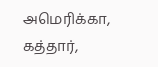அமெரிக்கா, கத்தார்,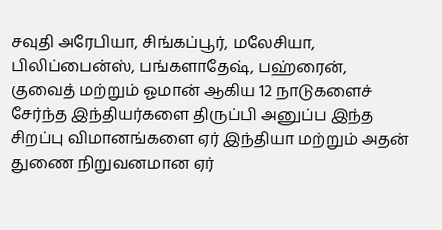சவுதி அரேபியா, சிங்கப்பூர், மலேசியா, பிலிப்பைன்ஸ், பங்களாதேஷ், பஹ்ரைன், குவைத் மற்றும் ஓமான் ஆகிய 12 நாடுகளைச் சேர்ந்த இந்தியர்களை திருப்பி அனுப்ப இந்த சிறப்பு விமானங்களை ஏர் இந்தியா மற்றும் அதன் துணை நிறுவனமான ஏர்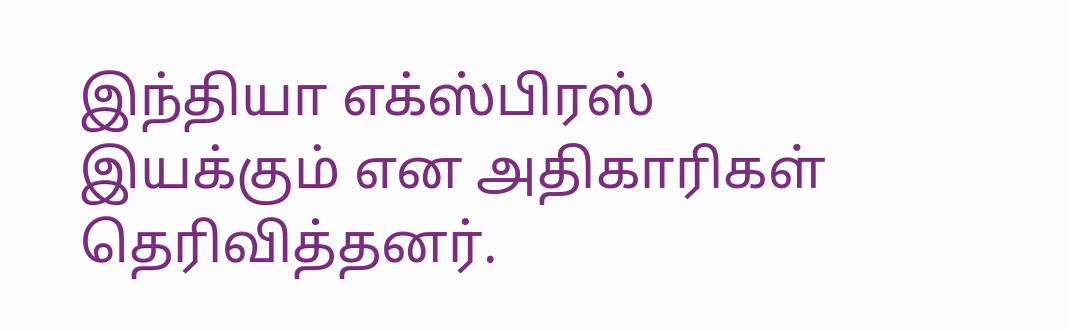இந்தியா எக்ஸ்பிரஸ் இயக்கும் என அதிகாரிகள் தெரிவித்தனர்.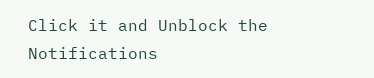Click it and Unblock the Notifications